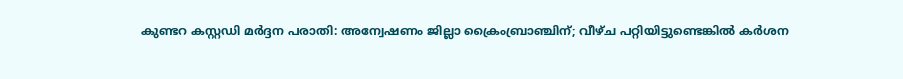കുണ്ടറ കസ്റ്റഡി മർദ്ദന പരാതി: അന്വേഷണം ജില്ലാ ക്രൈംബ്രാഞ്ചിന്; വീഴ്ച പറ്റിയിട്ടുണ്ടെങ്കിൽ കർശന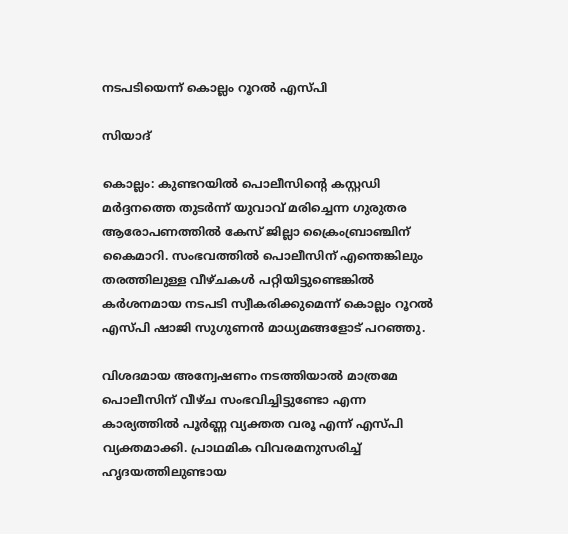നടപടിയെന്ന് കൊല്ലം റൂറൽ എസ്പി

സിയാദ്

കൊല്ലം: കുണ്ടറയിൽ പൊലീസിന്റെ കസ്റ്റഡി മർദ്ദനത്തെ തുടർന്ന് യുവാവ് മരിച്ചെന്ന ഗുരുതര ആരോപണത്തിൽ കേസ് ജില്ലാ ക്രൈംബ്രാഞ്ചിന് കൈമാറി. സംഭവത്തിൽ പൊലീസിന് എന്തെങ്കിലും തരത്തിലുള്ള വീഴ്ചകൾ പറ്റിയിട്ടുണ്ടെങ്കിൽ കർശനമായ നടപടി സ്വീകരിക്കുമെന്ന് കൊല്ലം റൂറൽ എസ്പി ഷാജി സുഗുണൻ മാധ്യമങ്ങളോട് പറഞ്ഞു.

വിശദമായ അന്വേഷണം നടത്തിയാൽ മാത്രമേ പൊലീസിന് വീഴ്ച സംഭവിച്ചിട്ടുണ്ടോ എന്ന കാര്യത്തിൽ പൂർണ്ണ വ്യക്തത വരൂ എന്ന് എസ്പി വ്യക്തമാക്കി. പ്രാഥമിക വിവരമനുസരിച്ച് ഹൃദയത്തിലുണ്ടായ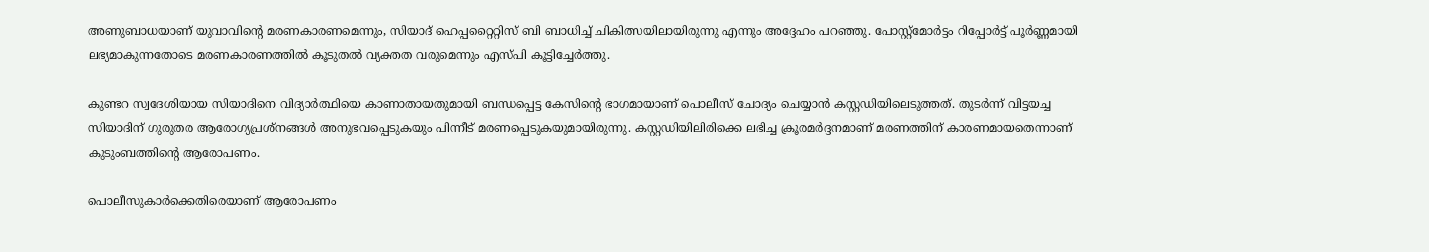അണുബാധയാണ് യുവാവിന്റെ മരണകാരണമെന്നും, സിയാദ് ഹെപ്പറ്റൈറ്റിസ് ബി ബാധിച്ച് ചികിത്സയിലായിരുന്നു എന്നും അദ്ദേഹം പറഞ്ഞു. പോസ്റ്റ്‌മോർട്ടം റിപ്പോർട്ട് പൂർണ്ണമായി ലഭ്യമാകുന്നതോടെ മരണകാരണത്തിൽ കൂടുതൽ വ്യക്തത വരുമെന്നും എസ്പി കൂട്ടിച്ചേർത്തു.

കുണ്ടറ സ്വദേശിയായ സിയാദിനെ വിദ്യാർത്ഥിയെ കാണാതായതുമായി ബന്ധപ്പെട്ട കേസിന്റെ ഭാഗമായാണ് പൊലീസ് ചോദ്യം ചെയ്യാൻ കസ്റ്റഡിയിലെടുത്തത്. തുടർന്ന് വിട്ടയച്ച സിയാദിന് ഗുരുതര ആരോഗ്യപ്രശ്നങ്ങൾ അനുഭവപ്പെടുകയും പിന്നീട് മരണപ്പെടുകയുമായിരുന്നു. കസ്റ്റഡിയിലിരിക്കെ ലഭിച്ച ക്രൂരമർദ്ദനമാണ് മരണത്തിന് കാരണമായതെന്നാണ് കുടുംബത്തിന്റെ ആരോപണം.

പൊലീസുകാർക്കെതിരെയാണ് ആരോപണം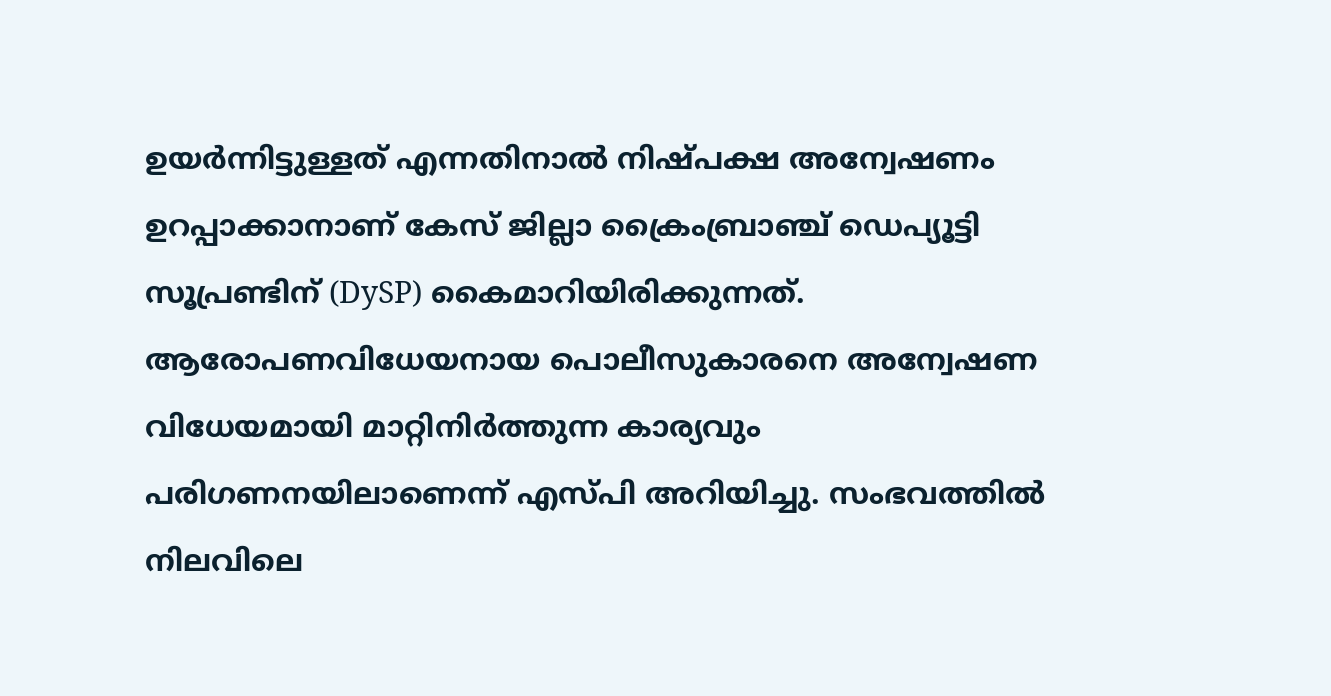ഉയർന്നിട്ടുള്ളത് എന്നതിനാൽ നിഷ്പക്ഷ അന്വേഷണം ഉറപ്പാക്കാനാണ് കേസ് ജില്ലാ ക്രൈംബ്രാഞ്ച് ഡെപ്യൂട്ടി സൂപ്രണ്ടിന് (DySP) കൈമാറിയിരിക്കുന്നത്. ആരോപണവിധേയനായ പൊലീസുകാരനെ അന്വേഷണ വിധേയമായി മാറ്റിനിർത്തുന്ന കാര്യവും പരിഗണനയിലാണെന്ന് എസ്പി അറിയിച്ചു. സംഭവത്തിൽ നിലവിലെ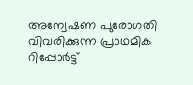അന്വേഷണ പുരോഗതി വിവരിക്കുന്ന പ്രാഥമിക റിപ്പോർട്ട്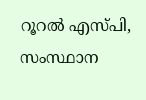റൂറൽ എസ്പി, സംസ്ഥാന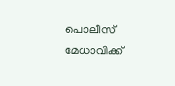പൊലീസ് മേധാവിക്ക്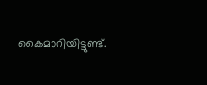കൈമാറിയിട്ടുണ്ട്.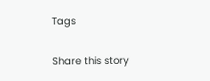Tags

Share this story